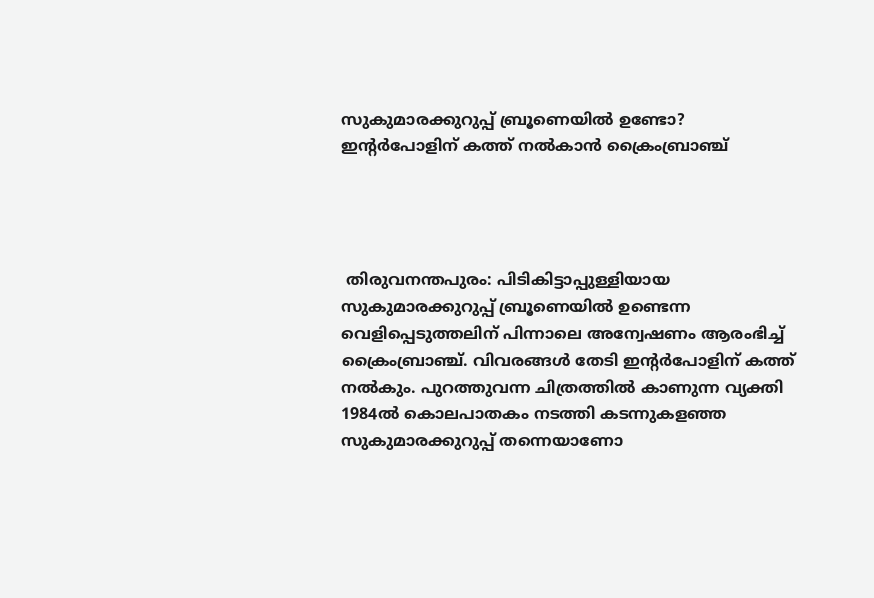സുകുമാരക്കുറുപ്പ് ബ്രൂണെയില്‍ ഉണ്ടോ? ഇന്റര്‍പോളിന് കത്ത് നല്‍കാന്‍ ക്രൈംബ്രാഞ്ച്




 തിരുവനന്തപുരം: പിടികിട്ടാപ്പുള്ളിയായ സുകുമാരക്കുറുപ്പ് ബ്രൂണെയില്‍ ഉണ്ടെന്ന വെളിപ്പെടുത്തലിന് പിന്നാലെ അന്വേഷണം ആരംഭിച്ച് ക്രൈംബ്രാഞ്ച്. വിവരങ്ങള്‍ തേടി ഇന്റര്‍പോളിന് കത്ത് നല്‍കും. പുറത്തുവന്ന ചിത്രത്തില്‍ കാണുന്ന വ്യക്തി 1984ല്‍ കൊലപാതകം നടത്തി കടന്നുകളഞ്ഞ സുകുമാരക്കുറുപ്പ് തന്നെയാണോ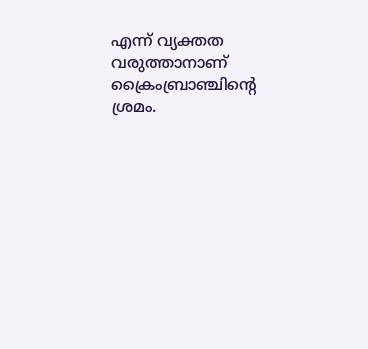എന്ന് വ്യക്തത വരുത്താനാണ് ക്രൈംബ്രാഞ്ചിന്റെ ശ്രമം.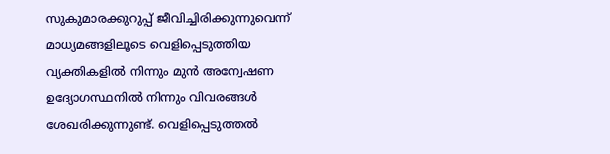സുകുമാരക്കുറുപ്പ് ജീവിച്ചിരിക്കുന്നുവെന്ന് മാധ്യമങ്ങളിലൂടെ വെളിപ്പെടുത്തിയ വ്യക്തികളില്‍ നിന്നും മുന്‍ അന്വേഷണ ഉദ്യോഗസ്ഥനില്‍ നിന്നും വിവരങ്ങള്‍ ശേഖരിക്കുന്നുണ്ട്. വെളിപ്പെടുത്തല്‍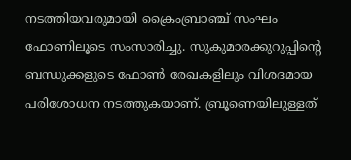നടത്തിയവരുമായി ക്രൈംബ്രാഞ്ച് സംഘം ഫോണിലൂടെ സംസാരിച്ചു. സുകുമാരക്കുറുപ്പിന്റെ ബന്ധുക്കളുടെ ഫോണ്‍ രേഖകളിലും വിശദമായ പരിശോധന നടത്തുകയാണ്. ബ്രൂണെയിലുള്ളത്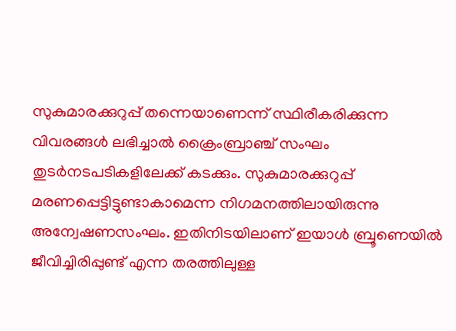സുകുമാരക്കുറുപ്പ് തന്നെയാണെന്ന് സ്ഥിരീകരിക്കുന്ന വിവരങ്ങള്‍ ലഭിച്ചാല്‍ ക്രൈംബ്രാഞ്ച് സംഘം തുടര്‍നടപടികളിലേക്ക് കടക്കും. സുകുമാരക്കുറുപ്പ് മരണപ്പെട്ടിട്ടുണ്ടാകാമെന്ന നിഗമനത്തിലായിരുന്നു അന്വേഷണസംഘം. ഇതിനിടയിലാണ് ഇയാള്‍ ബ്രൂണെയില്‍ ജീവിച്ചിരിപ്പുണ്ട് എന്ന തരത്തിലുള്ള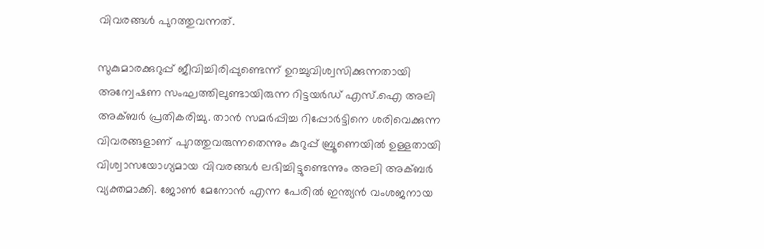വിവരങ്ങള്‍ പുറത്തുവന്നത്.

സുകുമാരക്കുറുപ്പ് ജീവിച്ചിരിപ്പുണ്ടെന്ന് ഉറച്ചുവിശ്വസിക്കുന്നതായി അന്വേഷണ സംഘത്തിലുണ്ടായിരുന്ന റിട്ടയര്‍ഡ് എസ്.ഐ അലി അക്ബര്‍ പ്രതികരിച്ചു. താന്‍ സമര്‍പ്പിച്ച റിപ്പോര്‍ട്ടിനെ ശരിവെക്കുന്ന വിവരങ്ങളാണ് പുറത്തുവരുന്നതെന്നും കുറുപ്പ് ബ്രൂണെയില്‍ ഉള്ളതായി വിശ്വാസയോഗ്യമായ വിവരങ്ങള്‍ ലഭിച്ചിട്ടുണ്ടെന്നും അലി അക്ബര്‍ വ്യക്തമാക്കി. ജോണ്‍ മേനോന്‍ എന്ന പേരില്‍ ഇന്ത്യന്‍ വംശജനായ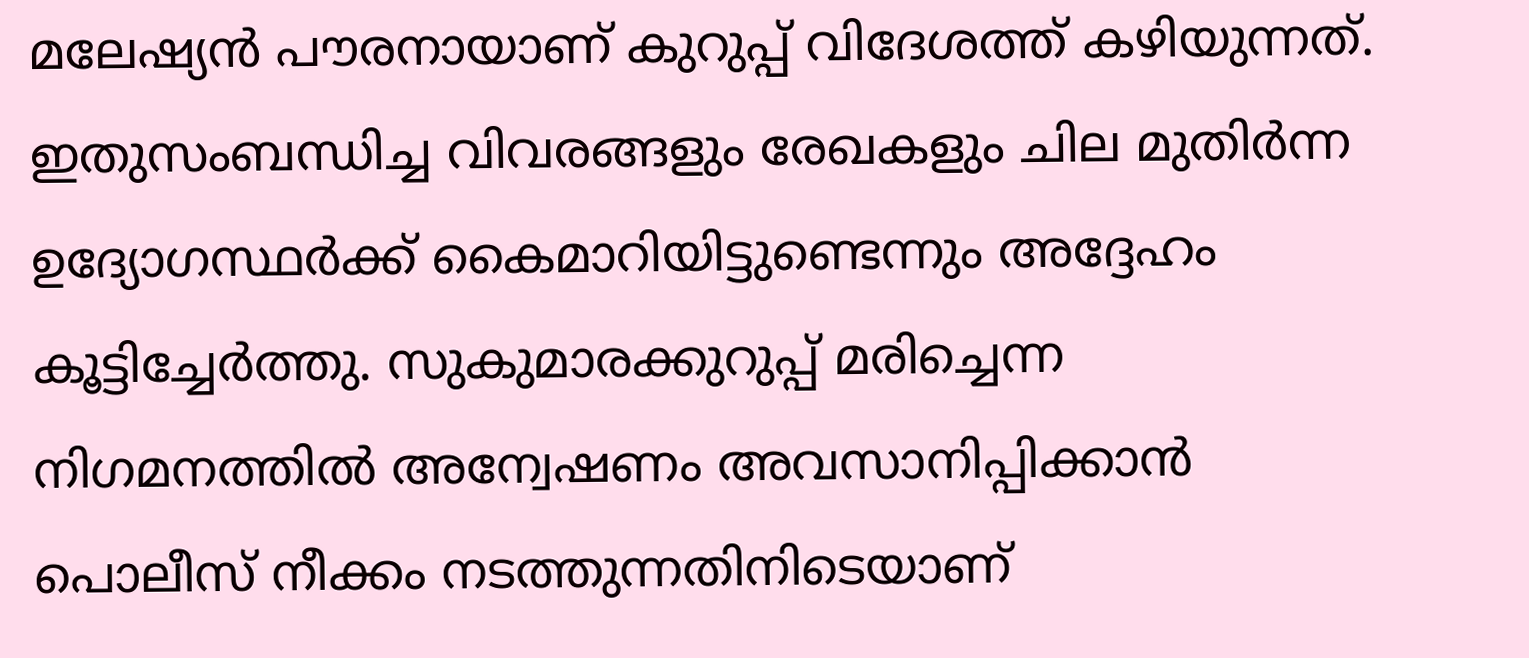മലേഷ്യന്‍ പൗരനായാണ് കുറുപ്പ് വിദേശത്ത് കഴിയുന്നത്. ഇതുസംബന്ധിച്ച വിവരങ്ങളും രേഖകളും ചില മുതിര്‍ന്ന ഉദ്യോഗസ്ഥര്‍ക്ക് കൈമാറിയിട്ടുണ്ടെന്നും അദ്ദേഹം കൂട്ടിച്ചേര്‍ത്തു. സുകുമാരക്കുറുപ്പ് മരിച്ചെന്ന നിഗമനത്തില്‍ അന്വേഷണം അവസാനിപ്പിക്കാന്‍ പൊലീസ് നീക്കം നടത്തുന്നതിനിടെയാണ്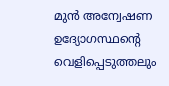മുന്‍ അന്വേഷണ ഉദ്യോഗസ്ഥന്റെ വെളിപ്പെടുത്തലും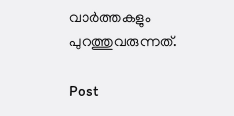വാർത്തകളും പുറത്തുവരുന്നത്.

Post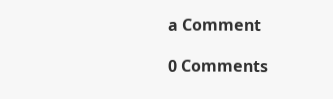a Comment

0 Comments